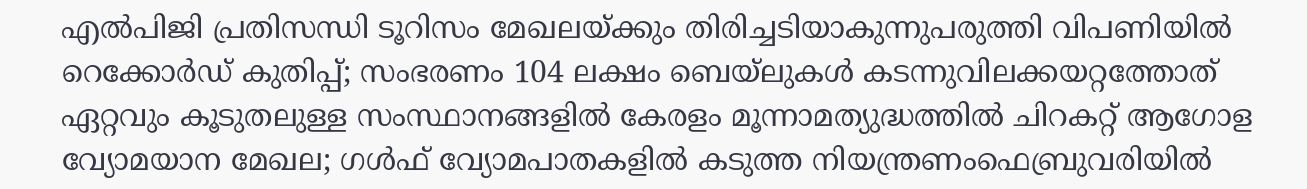എല്‍പിജി പ്രതിസന്ധി ടൂറിസം മേഖലയ്ക്കും തിരിച്ചടിയാകുന്നുപരുത്തി വിപണിയില്‍ റെക്കോര്‍ഡ് കുതിപ്പ്; സംഭരണം 104 ലക്ഷം ബെയ്‌ലുകള്‍ കടന്നുവിലക്കയറ്റത്തോത് ഏറ്റവും കൂടുതലുള്ള സംസ്ഥാനങ്ങളിൽ കേരളം മൂന്നാമത്യുദ്ധത്തില്‍ ചിറകറ്റ് ആഗോള വ്യോമയാന മേഖല; ഗള്‍ഫ് വ്യോമപാതകളില്‍ കടുത്ത നിയന്ത്രണംഫെബ്രുവരിയിൽ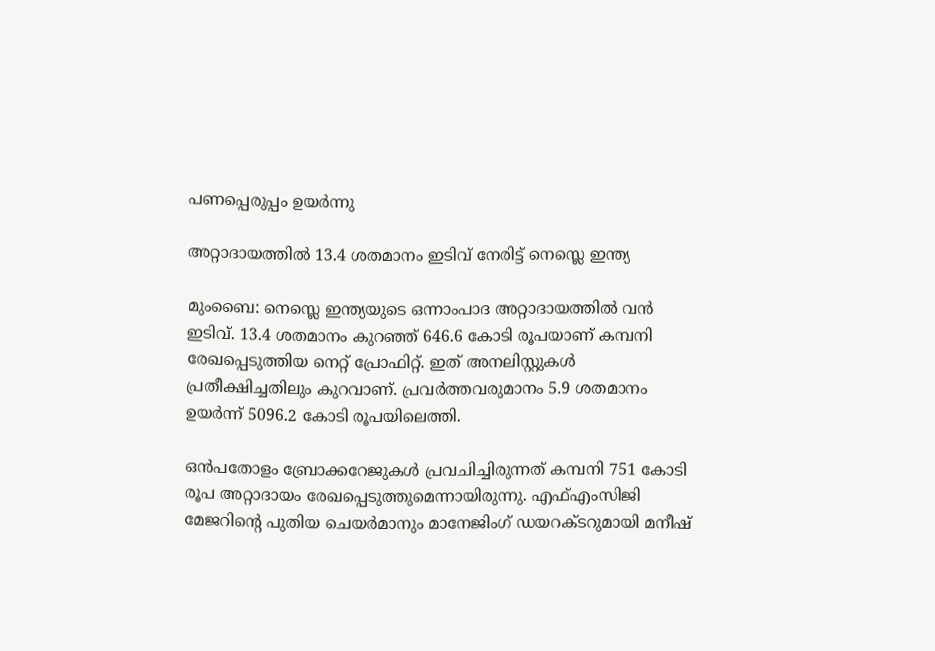പണപ്പെരുപ്പം ഉയർന്നു

അറ്റാദായത്തില്‍ 13.4 ശതമാനം ഇടിവ് നേരിട്ട് നെസ്ലെ ഇന്ത്യ

മുംബൈ: നെസ്ലെ ഇന്ത്യയുടെ ഒന്നാംപാദ അറ്റാദായത്തില്‍ വന്‍ ഇടിവ്. 13.4 ശതമാനം കുറഞ്ഞ് 646.6 കോടി രൂപയാണ് കമ്പനി രേഖപ്പെടുത്തിയ നെറ്റ് പ്രോഫിറ്റ്. ഇത് അനലിസ്റ്റുകള്‍ പ്രതീക്ഷിച്ചതിലും കുറവാണ്. പ്രവര്‍ത്തവരുമാനം 5.9 ശതമാനം ഉയര്‍ന്ന് 5096.2 കോടി രൂപയിലെത്തി.

ഒന്‍പതോളം ബ്രോക്കറേജുകള്‍ പ്രവചിച്ചിരുന്നത് കമ്പനി 751 കോടി രൂപ അറ്റാദായം രേഖപ്പെടുത്തുമെന്നായിരുന്നു. എഫ്എംസിജി മേജറിന്റെ പുതിയ ചെയര്‍മാനും മാനേജിംഗ് ഡയറക്ടറുമായി മനീഷ്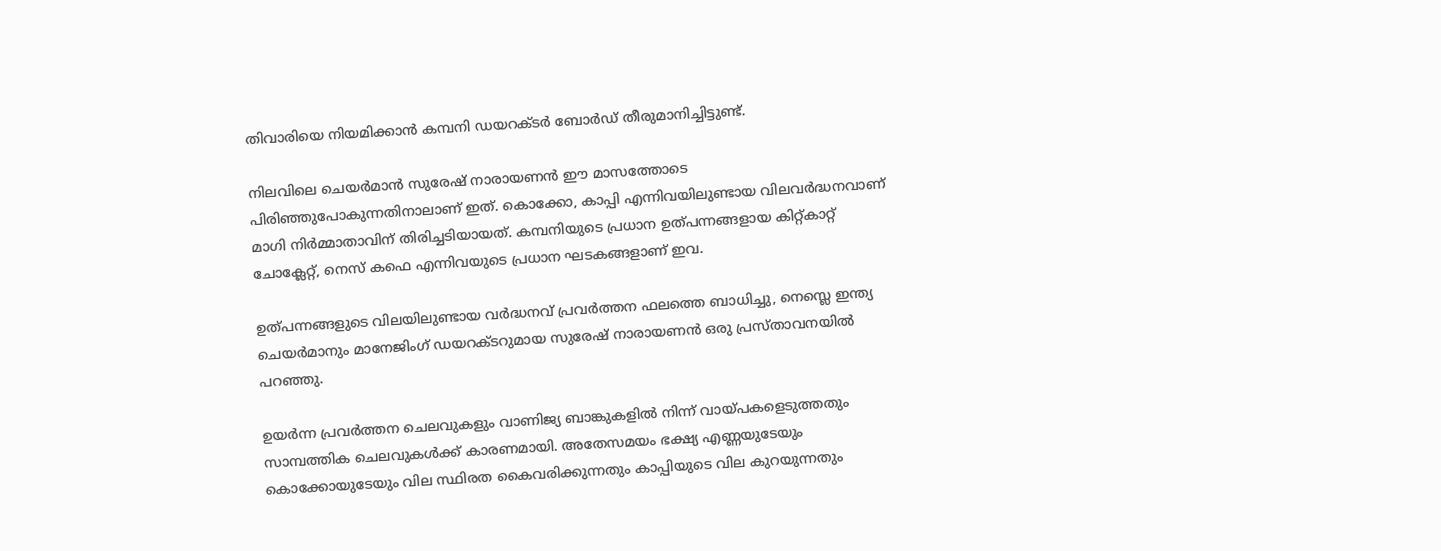തിവാരിയെ നിയമിക്കാന്‍ കമ്പനി ഡയറക്ടര്‍ ബോര്‍ഡ് തീരുമാനിച്ചിട്ടുണ്ട്.

നിലവിലെ ചെയര്‍മാന്‍ സുരേഷ് നാരായണന്‍ ഈ മാസത്തോടെ പിരിഞ്ഞുപോകുന്നതിനാലാണ് ഇത്. കൊക്കോ, കാപ്പി എന്നിവയിലുണ്ടായ വിലവര്‍ദ്ധനവാണ് മാഗി നിര്‍മ്മാതാവിന് തിരിച്ചടിയായത്. കമ്പനിയുടെ പ്രധാന ഉത്പന്നങ്ങളായ കിറ്റ്കാറ്റ് ചോക്ലേറ്റ്, നെസ് കഫെ എന്നിവയുടെ പ്രധാന ഘടകങ്ങളാണ് ഇവ.

ഉത്പന്നങ്ങളുടെ വിലയിലുണ്ടായ വര്‍ദ്ധനവ് പ്രവര്‍ത്തന ഫലത്തെ ബാധിച്ചു, നെസ്ലെ ഇന്ത്യ ചെയര്‍മാനും മാനേജിംഗ് ഡയറക്ടറുമായ സുരേഷ് നാരായണന്‍ ഒരു പ്രസ്താവനയില്‍ പറഞ്ഞു.

ഉയര്‍ന്ന പ്രവര്‍ത്തന ചെലവുകളും വാണിജ്യ ബാങ്കുകളില്‍ നിന്ന് വായ്പകളെടുത്തതും സാമ്പത്തിക ചെലവുകള്‍ക്ക് കാരണമായി. അതേസമയം ഭക്ഷ്യ എണ്ണയുടേയും കൊക്കോയുടേയും വില സ്ഥിരത കൈവരിക്കുന്നതും കാപ്പിയുടെ വില കുറയുന്നതും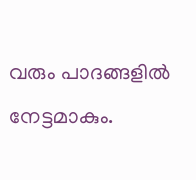വരും പാദങ്ങളില്‍ നേട്ടമാകും.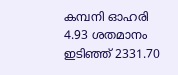കമ്പനി ഓഹരി 4.93 ശതമാനം ഇടിഞ്ഞ് 2331.70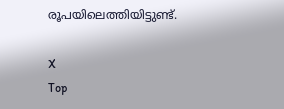രൂപയിലെത്തിയിട്ടുണ്ട്.

X
Top